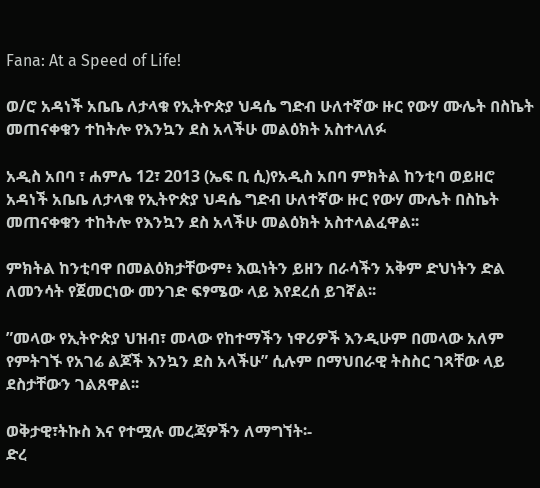Fana: At a Speed of Life!

ወ/ሮ አዳነች አቤቤ ለታላቁ የኢትዮጵያ ህዳሴ ግድብ ሁለተኛው ዙር የውሃ ሙሌት በስኬት መጠናቀቁን ተከትሎ የእንኳን ደስ አላችሁ መልዕክት አስተላለፉ

አዲስ አበባ ፣ ሐምሌ 12፣ 2013 (ኤፍ ቢ ሲ)የአዲስ አበባ ምክትል ከንቲባ ወይዘሮ አዳነች አቤቤ ለታላቁ የኢትዮጵያ ህዳሴ ግድብ ሁለተኛው ዙር የውሃ ሙሌት በስኬት መጠናቀቁን ተከትሎ የእንኳን ደስ አላችሁ መልዕክት አስተላልፈዋል፡፡

ምክትል ከንቲባዋ በመልዕክታቸውም፥ እዉነትን ይዘን በራሳችን አቅም ድህነትን ድል ለመንሳት የጀመርነው መንገድ ፍፃሜው ላይ እየደረሰ ይገኛል፡፡

”መላው የኢትዮጵያ ህዝብ፣ መላው የከተማችን ነዋሪዎች እንዲሁም በመላው አለም የምትገኙ የአገሬ ልጆች እንኳን ደስ አላችሁ” ሲሉም በማህበራዊ ትስስር ገጻቸው ላይ ደስታቸውን ገልጸዋል፡፡

ወቅታዊ፣ትኩስ እና የተሟሉ መረጃዎችን ለማግኘት፡-
ድረ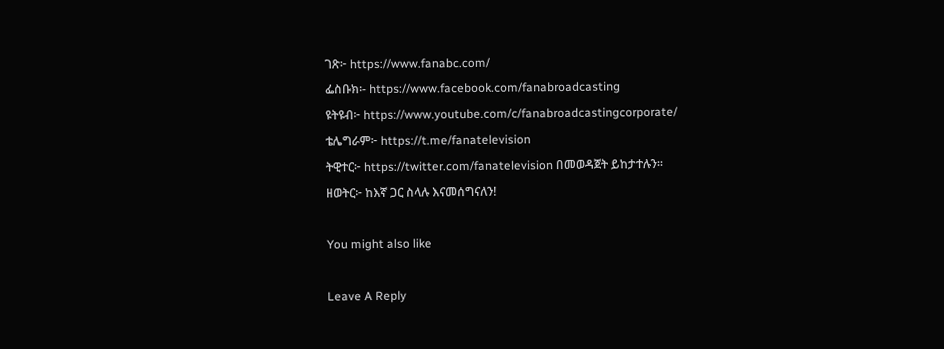ገጽ፦ https://www.fanabc.com/
ፌስቡክ፡- https://www.facebook.com/fanabroadcasting
ዩትዩብ፦ https://www.youtube.com/c/fanabroadcastingcorporate/
ቴሌግራም፦ https://t.me/fanatelevision
ትዊተር፦ https://twitter.com/fanatelevision በመወዳጀት ይከታተሉን፡፡
ዘወትር፦ ከእኛ ጋር ስላሉ እናመሰግናለን!

You might also like

Leave A Reply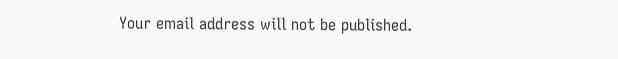Your email address will not be published.